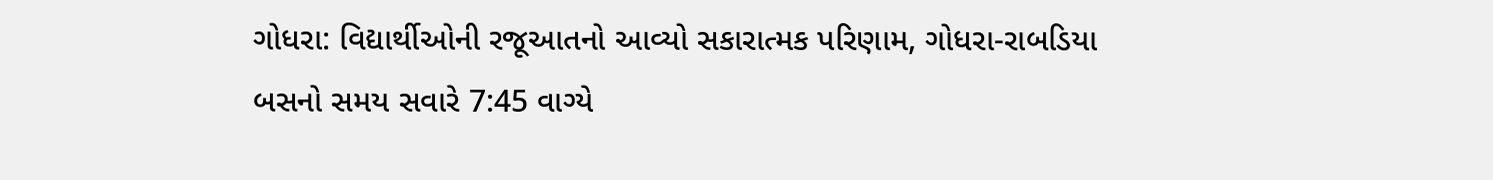ગોધરા: વિદ્યાર્થીઓની રજૂઆતનો આવ્યો સકારાત્મક પરિણામ, ગોધરા-રાબડિયા બસનો સમય સવારે 7:45 વાગ્યે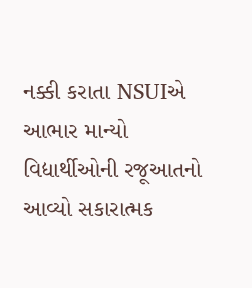નક્કી કરાતા NSUIએ આભાર માન્યો
વિદ્યાર્થીઓની રજૂઆતનો આવ્યો સકારાત્મક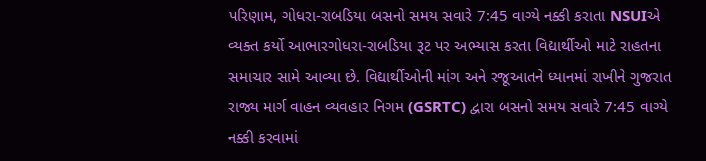પરિણામ, ગોધરા-રાબડિયા બસનો સમય સવારે 7:45 વાગ્યે નક્કી કરાતા NSUIએ વ્યક્ત કર્યો આભારગોધરા-રાબડિયા રૂટ પર અભ્યાસ કરતા વિદ્યાર્થીઓ માટે રાહતના સમાચાર સામે આવ્યા છે. વિદ્યાર્થીઓની માંગ અને રજૂઆતને ધ્યાનમાં રાખીને ગુજરાત રાજ્ય માર્ગ વાહન વ્યવહાર નિગમ (GSRTC) દ્વારા બસનો સમય સવારે 7:45 વાગ્યે નક્કી કરવામાં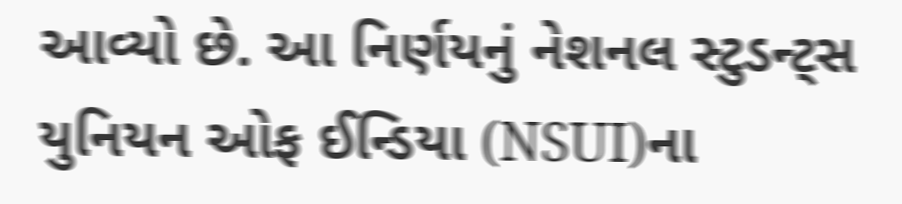આવ્યો છે. આ નિર્ણયનું નેશનલ સ્ટુડન્ટ્સ યુનિયન ઓફ ઈન્ડિયા (NSUI)ના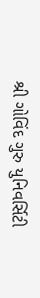શ્રી ગોવિંદ ગુરુ યુનિવર્સિટી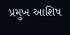પ્રમુખ આશિષ